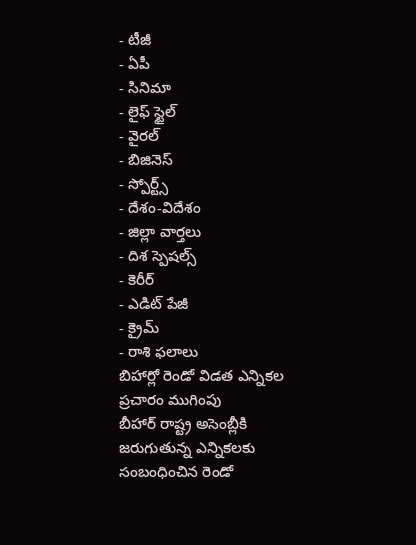- టీజీ
- ఏపీ
- సినిమా
- లైఫ్ స్టైల్
- వైరల్
- బిజినెస్
- స్పోర్ట్స్
- దేశం-విదేశం
- జిల్లా వార్తలు
- దిశ స్పెషల్స్
- కెరీర్
- ఎడిట్ పేజీ
- క్రైమ్
- రాశి ఫలాలు
బిహార్లో రెండో విడత ఎన్నికల ప్రచారం ముగింపు
బీహార్ రాష్ట్ర అసెంబ్లీకి జరుగుతున్న ఎన్నికలకు సంబంధించిన రెండో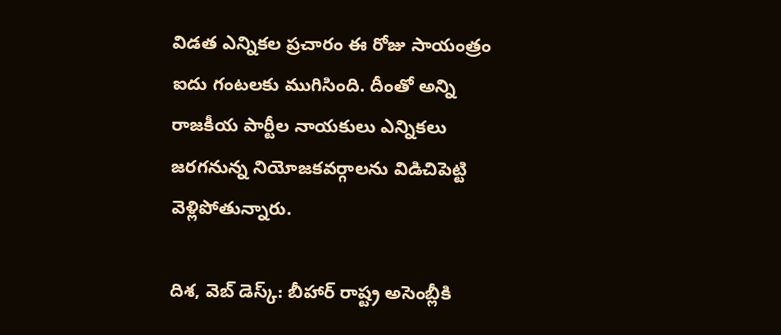విడత ఎన్నికల ప్రచారం ఈ రోజు సాయంత్రం ఐదు గంటలకు ముగిసింది. దీంతో అన్ని రాజకీయ పార్టీల నాయకులు ఎన్నికలు జరగనున్న నియోజకవర్గాలను విడిచిపెట్టి వెళ్లిపోతున్నారు.

దిశ, వెబ్ డెస్క్: బీహార్ రాష్ట్ర అసెంబ్లీకి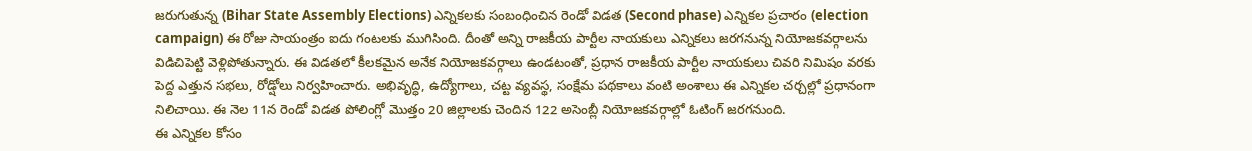జరుగుతున్న (Bihar State Assembly Elections) ఎన్నికలకు సంబంధించిన రెండో విడత (Second phase) ఎన్నికల ప్రచారం (election campaign) ఈ రోజు సాయంత్రం ఐదు గంటలకు ముగిసింది. దీంతో అన్ని రాజకీయ పార్టీల నాయకులు ఎన్నికలు జరగనున్న నియోజకవర్గాలను విడిచిపెట్టి వెళ్లిపోతున్నారు. ఈ విడతలో కీలకమైన అనేక నియోజకవర్గాలు ఉండటంతో, ప్రధాన రాజకీయ పార్టీల నాయకులు చివరి నిమిషం వరకు పెద్ద ఎత్తున సభలు, రోడ్షోలు నిర్వహించారు. అభివృద్ధి, ఉద్యోగాలు, చట్ట వ్యవస్థ, సంక్షేమ పథకాలు వంటి అంశాలు ఈ ఎన్నికల చర్చల్లో ప్రధానంగా నిలిచాయి. ఈ నెల 11న రెండో విడత పోలింగ్లో మొత్తం 20 జిల్లాలకు చెందిన 122 అసెంబ్లీ నియోజకవర్గాల్లో ఓటింగ్ జరగనుంది.
ఈ ఎన్నికల కోసం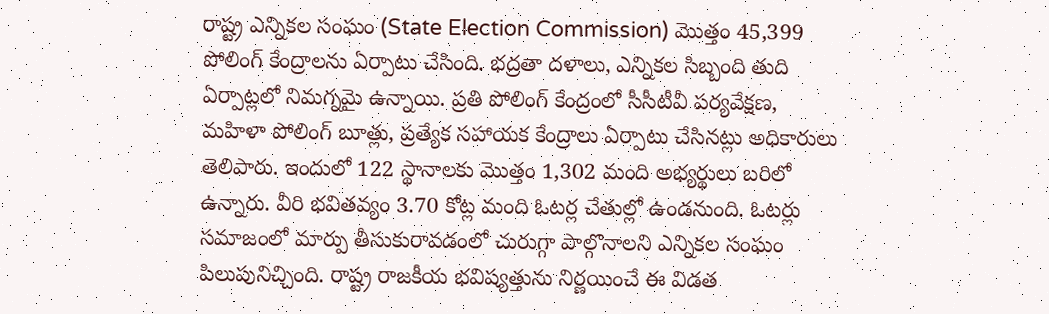రాష్ట్ర ఎన్నికల సంఘం (State Election Commission) మొత్తం 45,399 పోలింగ్ కేంద్రాలను ఏర్పాటు చేసింది. భద్రతా దళాలు, ఎన్నికల సిబ్బంది తుది ఏర్పాట్లలో నిమగ్నమై ఉన్నాయి. ప్రతి పోలింగ్ కేంద్రంలో సీసీటీవీ పర్యవేక్షణ, మహిళా పోలింగ్ బూత్లు, ప్రత్యేక సహాయక కేంద్రాలు ఏర్పాటు చేసినట్లు అధికారులు తెలిపారు. ఇందులో 122 స్థానాలకు మొత్తం 1,302 మంది అభ్యర్థులు బరిలో ఉన్నారు. వీరి భవితవ్యం 3.70 కోట్ల మంది ఓటర్ల చేతుల్లో ఉండనుంది. ఓటర్లు సమాజంలో మార్పు తీసుకురావడంలో చురుగ్గా పాల్గొనాలని ఎన్నికల సంఘం పిలుపునిచ్చింది. రాష్ట్ర రాజకీయ భవిష్యత్తును నిర్ణయించే ఈ విడత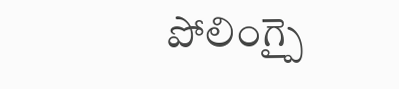పోలింగ్పై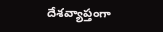దేశవ్యాప్తంగా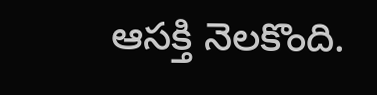ఆసక్తి నెలకొంది.